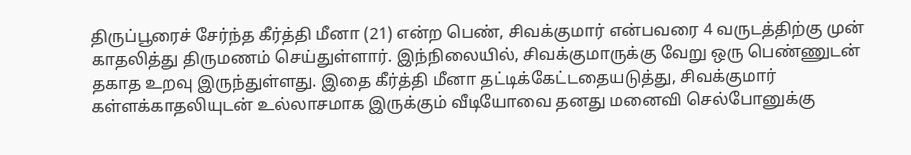திருப்பூரைச் சேர்ந்த கீர்த்தி மீனா (21) என்ற பெண், சிவக்குமார் என்பவரை 4 வருடத்திற்கு முன் காதலித்து திருமணம் செய்துள்ளார். இந்நிலையில், சிவக்குமாருக்கு வேறு ஒரு பெண்ணுடன் தகாத உறவு இருந்துள்ளது. இதை கீர்த்தி மீனா தட்டிக்கேட்டதையடுத்து, சிவக்குமார் கள்ளக்காதலியுடன் உல்லாசமாக இருக்கும் வீடியோவை தனது மனைவி செல்போனுக்கு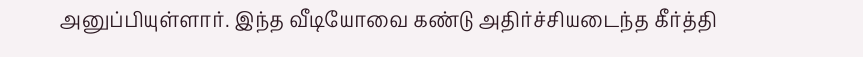அனுப்பியுள்ளார். இந்த வீடியோவை கண்டு அதிர்ச்சியடைந்த கீர்த்தி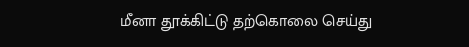மீனா தூக்கிட்டு தற்கொலை செய்து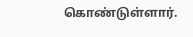கொண்டுள்ளார்.